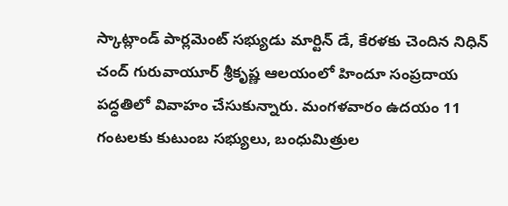స్కాట్లాండ్ పార్లమెంట్ సభ్యుడు మార్టిన్ డే, కేరళకు చెందిన నిధిన్ చంద్ గురువాయూర్ శ్రీకృష్ణ ఆలయంలో హిందూ సంప్రదాయ పద్ధతిలో వివాహం చేసుకున్నారు. మంగళవారం ఉదయం 11 గంటలకు కుటుంబ సభ్యులు, బంధుమిత్రుల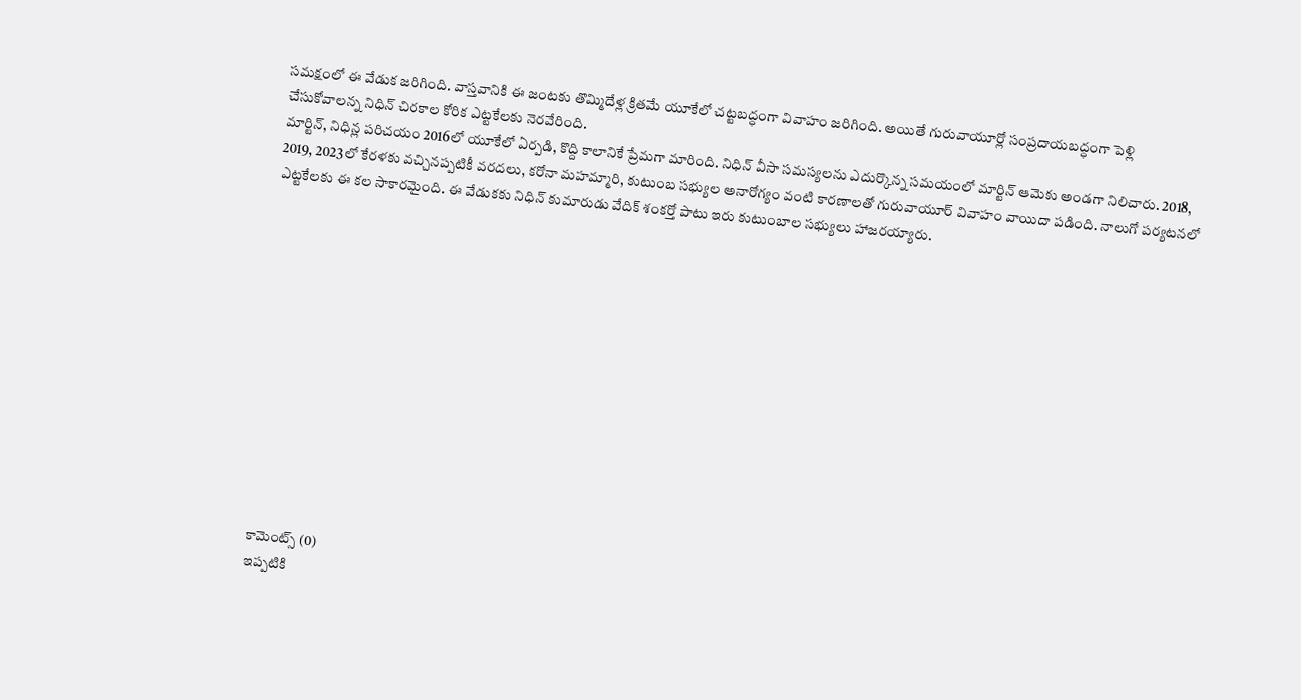సమక్షంలో ఈ వేడుక జరిగింది. వాస్తవానికి ఈ జంటకు తొమ్మిదేళ్ల క్రితమే యూకేలో చట్టబద్ధంగా వివాహం జరిగింది. అయితే గురువాయూర్లో సంప్రదాయబద్ధంగా పెళ్లి చేసుకోవాలన్న నిధిన్ చిరకాల కోరిక ఎట్టకేలకు నెరవేరింది.
మార్టిన్, నిధిన్ల పరిచయం 2016లో యూకేలో ఏర్పడి, కొద్ది కాలానికే ప్రేమగా మారింది. నిధిన్ వీసా సమస్యలను ఎదుర్కొన్న సమయంలో మార్టిన్ ఆమెకు అండగా నిలిచారు. 2018, 2019, 2023లో కేరళకు వచ్చినప్పటికీ వరదలు, కరోనా మహమ్మారి, కుటుంబ సభ్యుల అనారోగ్యం వంటి కారణాలతో గురువాయూర్ వివాహం వాయిదా పడింది. నాలుగో పర్యటనలో ఎట్టకేలకు ఈ కల సాకారమైంది. ఈ వేడుకకు నిధిన్ కుమారుడు వేదిక్ శంకర్తో పాటు ఇరు కుటుంబాల సభ్యులు హాజరయ్యారు.













కామెంట్స్ (0)
ఇప్పటికి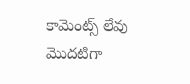కామెంట్స్ లేవు
మొదటిగా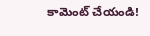కామెంట్ చేయండి!